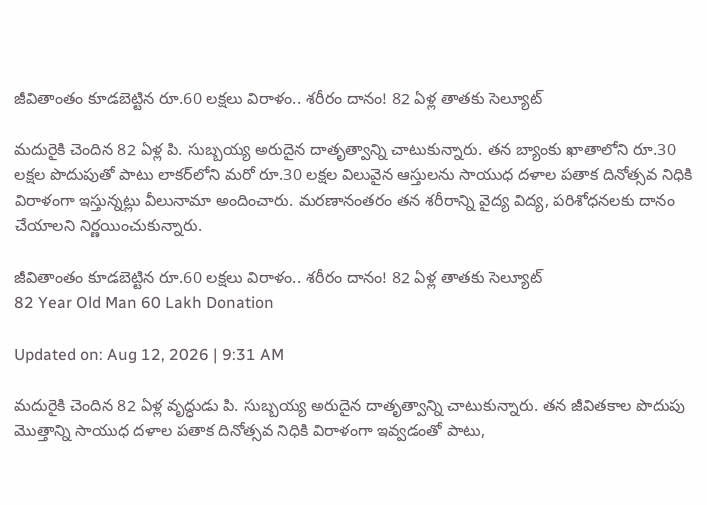జీవితాంతం కూడబెట్టిన రూ.60 లక్షలు విరాళం.. శరీరం దానం! 82 ఏళ్ల తాతకు సెల్యూట్

మదురైకి చెందిన 82 ఏళ్ల పి. సుబ్బయ్య అరుదైన దాతృత్వాన్ని చాటుకున్నారు. తన బ్యాంకు ఖాతాలోని రూ.30 లక్షల పొదుపుతో పాటు లాకర్‌లోని మరో రూ.30 లక్షల విలువైన ఆస్తులను సాయుధ దళాల పతాక దినోత్సవ నిధికి విరాళంగా ఇస్తున్నట్లు వీలునామా అందించారు. మరణానంతరం తన శరీరాన్ని వైద్య విద్య, పరిశోధనలకు దానం చేయాలని నిర్ణయించుకున్నారు.

జీవితాంతం కూడబెట్టిన రూ.60 లక్షలు విరాళం.. శరీరం దానం! 82 ఏళ్ల తాతకు సెల్యూట్
82 Year Old Man 60 Lakh Donation

Updated on: Aug 12, 2026 | 9:31 AM

మదురైకి చెందిన 82 ఏళ్ల వృద్ధుడు పి. సుబ్బయ్య అరుదైన దాతృత్వాన్ని చాటుకున్నారు. తన జీవితకాల పొదుపు మొత్తాన్ని సాయుధ దళాల పతాక దినోత్సవ నిధికి విరాళంగా ఇవ్వడంతో పాటు,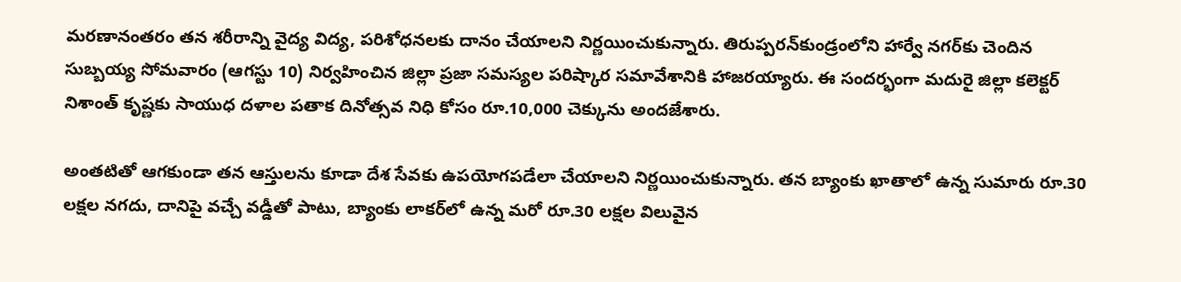మరణానంతరం తన శరీరాన్ని వైద్య విద్య, పరిశోధనలకు దానం చేయాలని నిర్ణయించుకున్నారు. తిరుప్పరన్‌కుండ్రంలోని హార్వే నగర్‌కు చెందిన సుబ్బయ్య సోమవారం (ఆగస్టు 10) నిర్వహించిన జిల్లా ప్రజా సమస్యల పరిష్కార సమావేశానికి హాజరయ్యారు. ఈ సందర్భంగా మదురై జిల్లా కలెక్టర్ నిశాంత్ కృష్ణకు సాయుధ దళాల పతాక దినోత్సవ నిధి కోసం రూ.10,000 చెక్కును అందజేశారు.

అంతటితో ఆగకుండా తన ఆస్తులను కూడా దేశ సేవకు ఉపయోగపడేలా చేయాలని నిర్ణయించుకున్నారు. తన బ్యాంకు ఖాతాలో ఉన్న సుమారు రూ.30 లక్షల నగదు, దానిపై వచ్చే వడ్డీతో పాటు, బ్యాంకు లాకర్‌లో ఉన్న మరో రూ.30 లక్షల విలువైన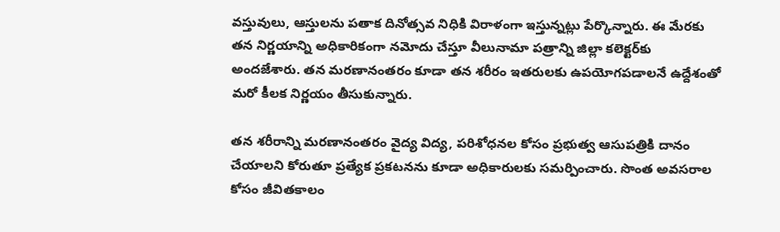వస్తువులు, ఆస్తులను పతాక దినోత్సవ నిధికి విరాళంగా ఇస్తున్నట్లు పేర్కొన్నారు. ఈ మేరకు తన నిర్ణయాన్ని అధికారికంగా నమోదు చేస్తూ వీలునామా పత్రాన్ని జిల్లా కలెక్టర్‌కు అందజేశారు. తన మరణానంతరం కూడా తన శరీరం ఇతరులకు ఉపయోగపడాలనే ఉద్దేశంతో మరో కీలక నిర్ణయం తీసుకున్నారు.

తన శరీరాన్ని మరణానంతరం వైద్య విద్య, పరిశోధనల కోసం ప్రభుత్వ ఆసుపత్రికి దానం చేయాలని కోరుతూ ప్రత్యేక ప్రకటనను కూడా అధికారులకు సమర్పించారు. సొంత అవసరాల కోసం జీవితకాలం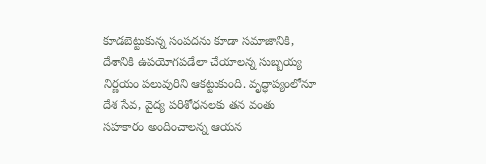కూడబెట్టుకున్న సంపదను కూడా సమాజానికి, దేశానికి ఉపయోగపడేలా చేయాలన్న సుబ్బయ్య నిర్ణయం పలువురిని ఆకట్టుకుంది. వృద్ధాప్యంలోనూ దేశ సేవ, వైద్య పరిశోధనలకు తన వంతు సహకారం అందించాలన్న ఆయన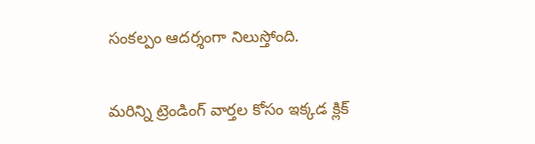సంకల్పం ఆదర్శంగా నిలుస్తోంది.

మరిన్ని ట్రెండింగ్ వార్తల కోసం ఇక్కడ క్లిక్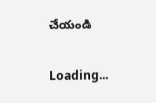చేయండి

Loading...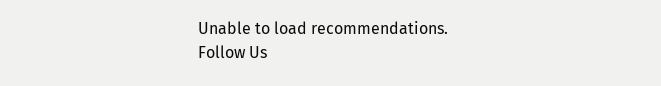Unable to load recommendations.
Follow Us